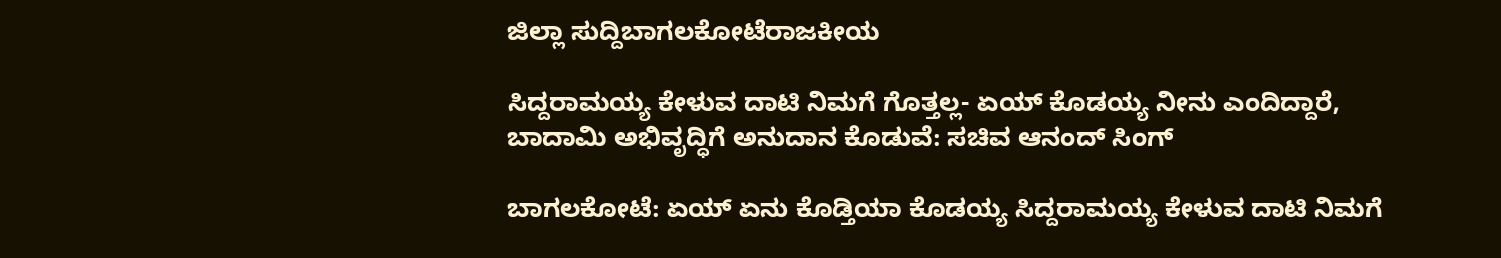ಜಿಲ್ಲಾ ಸುದ್ದಿಬಾಗಲಕೋಟೆರಾಜಕೀಯ

ಸಿದ್ದರಾಮಯ್ಯ ಕೇಳುವ ದಾಟಿ ನಿಮಗೆ ಗೊತ್ತಲ್ಲ- ಏಯ್ ಕೊಡಯ್ಯ ನೀನು ಎಂದಿದ್ದಾರೆ, ಬಾದಾಮಿ ಅಭಿವೃದ್ಧಿಗೆ ಅನುದಾನ ಕೊಡುವೆ: ಸಚಿವ ಆನಂದ್ ಸಿಂಗ್

ಬಾಗಲಕೋಟೆ: ಏಯ್ ಏನು ಕೊಡ್ತಿಯಾ ಕೊಡಯ್ಯ ಸಿದ್ದರಾಮಯ್ಯ ಕೇಳುವ ದಾಟಿ ನಿಮಗೆ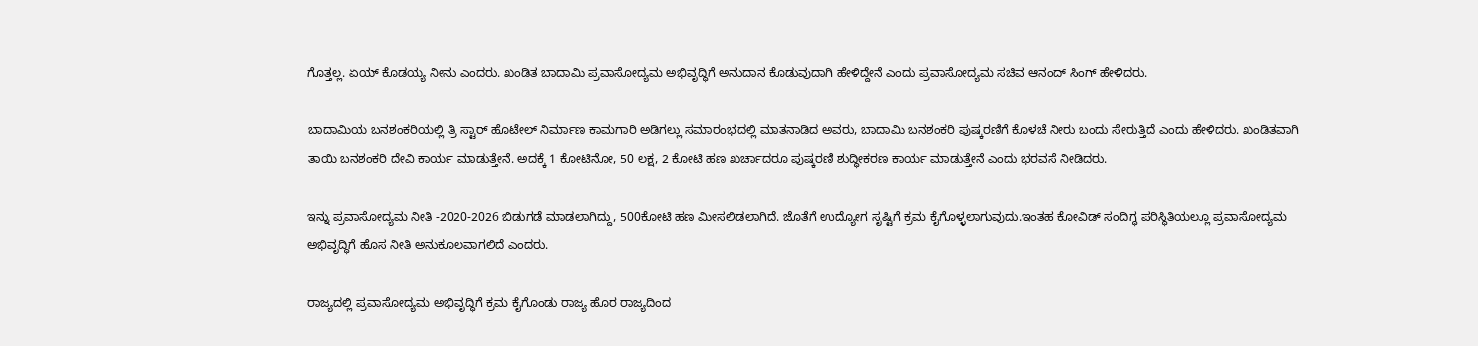ಗೊತ್ತಲ್ಲ. ಏಯ್ ಕೊಡಯ್ಯ ನೀನು ಎಂದರು. ಖಂಡಿತ ಬಾದಾಮಿ ಪ್ರವಾಸೋದ್ಯಮ ಅಭಿವೃದ್ಧಿಗೆ ಅನುದಾನ ಕೊಡುವುದಾಗಿ ಹೇಳಿದ್ದೇನೆ ಎಂದು ಪ್ರವಾಸೋದ್ಯಮ ಸಚಿವ ಆನಂದ್ ಸಿಂಗ್ ಹೇಳಿದರು.

ಬಾದಾಮಿಯ ಬನಶಂಕರಿಯಲ್ಲಿ ತ್ರಿ ಸ್ಟಾರ್ ಹೊಟೇಲ್ ನಿರ್ಮಾಣ ಕಾಮಗಾರಿ ಅಡಿಗಲ್ಲು ಸಮಾರಂಭದಲ್ಲಿ ಮಾತನಾಡಿದ ಅವರು, ಬಾದಾಮಿ ಬನಶಂಕರಿ ಪುಷ್ಕರಣಿಗೆ ಕೊಳಚೆ ನೀರು ಬಂದು ಸೇರುತ್ತಿದೆ ಎಂದು ಹೇಳಿದರು. ಖಂಡಿತವಾಗಿ ತಾಯಿ ಬನಶಂಕರಿ ದೇವಿ ಕಾರ್ಯ ಮಾಡುತ್ತೇನೆ. ಅದಕ್ಕೆ 1 ಕೋಟಿನೋ, 50 ಲಕ್ಷ, 2 ಕೋಟಿ ಹಣ ಖರ್ಚಾದರೂ ಪುಷ್ಕರಣಿ ಶುದ್ಧೀಕರಣ ಕಾರ್ಯ ಮಾಡುತ್ತೇನೆ ಎಂದು ಭರವಸೆ ನೀಡಿದರು.

ಇನ್ನು ಪ್ರವಾಸೋದ್ಯಮ ನೀತಿ -2020-2026 ಬಿಡುಗಡೆ ಮಾಡಲಾಗಿದ್ದು, 500ಕೋಟಿ ಹಣ ಮೀಸಲಿಡಲಾಗಿದೆ. ಜೊತೆಗೆ ಉದ್ಯೋಗ ಸೃಷ್ಟಿಗೆ ಕ್ರಮ ಕೈಗೊಳ್ಳಲಾಗುವುದು.ಇಂತಹ ಕೋವಿಡ್ ಸಂದಿಗ್ಧ ಪರಿಸ್ಥಿತಿಯಲ್ಲೂ ಪ್ರವಾಸೋದ್ಯಮ ಅಭಿವೃದ್ಧಿಗೆ ಹೊಸ ನೀತಿ ಅನುಕೂಲವಾಗಲಿದೆ ಎಂದರು.

ರಾಜ್ಯದಲ್ಲಿ ಪ್ರವಾಸೋದ್ಯಮ ಅಭಿವೃದ್ಧಿಗೆ ಕ್ರಮ ಕೈಗೊಂಡು ರಾಜ್ಯ ಹೊರ ರಾಜ್ಯದಿಂದ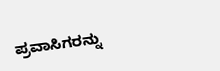ಪ್ರವಾಸಿಗರನ್ನು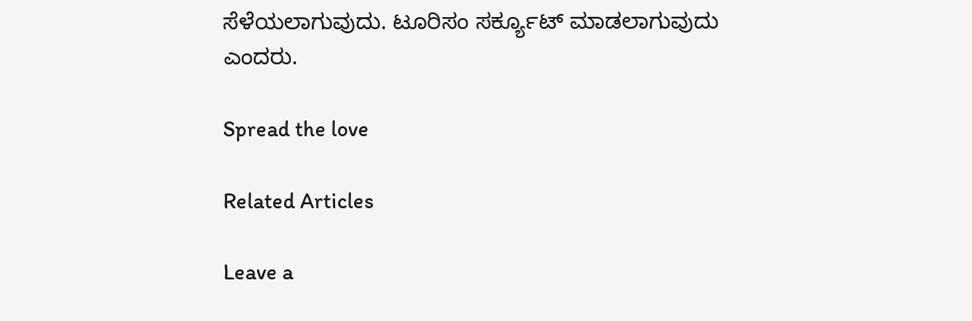ಸೆಳೆಯಲಾಗುವುದು. ಟೂರಿಸಂ ಸರ್ಕ್ಯೂಟ್ ಮಾಡಲಾಗುವುದು ಎಂದರು.

Spread the love

Related Articles

Leave a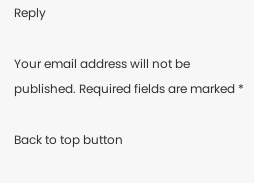Reply

Your email address will not be published. Required fields are marked *

Back to top button